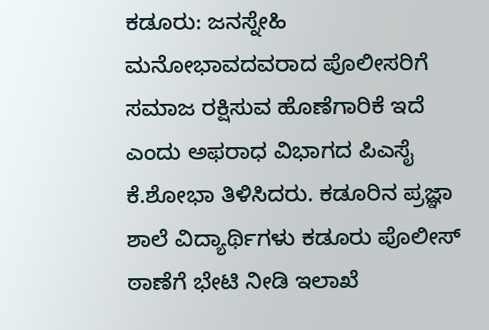ಕಡೂರು: ಜನಸ್ನೇಹಿ ಮನೋಭಾವದವರಾದ ಪೊಲೀಸರಿಗೆ ಸಮಾಜ ರಕ್ಷಿಸುವ ಹೊಣೆಗಾರಿಕೆ ಇದೆ ಎಂದು ಅಫರಾಧ ವಿಭಾಗದ ಪಿಎಸೈ ಕೆ.ಶೋಭಾ ತಿಳಿಸಿದರು. ಕಡೂರಿನ ಪ್ರಜ್ಞಾ ಶಾಲೆ ವಿದ್ಯಾರ್ಥಿಗಳು ಕಡೂರು ಪೊಲೀಸ್ ಠಾಣೆಗೆ ಭೇಟಿ ನೀಡಿ ಇಲಾಖೆ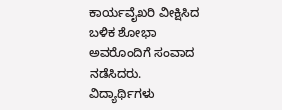ಕಾರ್ಯವೈಖರಿ ವೀಕ್ಷಿಸಿದ ಬಳಿಕ ಶೋಭಾ ಅವರೊಂದಿಗೆ ಸಂವಾದ ನಡೆಸಿದರು. ವಿದ್ಯಾರ್ಥಿಗಳು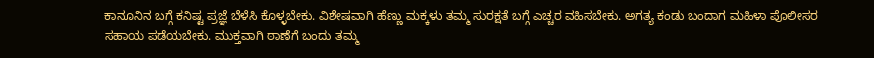ಕಾನೂನಿನ ಬಗ್ಗೆ ಕನಿಷ್ಟ ಪ್ರಜ್ಞೆ ಬೆಳೆಸಿ ಕೊಳ್ಳಬೇಕು. ವಿಶೇಷವಾಗಿ ಹೆಣ್ಣು ಮಕ್ಕಳು ತಮ್ಮ ಸುರಕ್ಷತೆ ಬಗ್ಗೆ ಎಚ್ಚರ ವಹಿಸಬೇಕು. ಅಗತ್ಯ ಕಂಡು ಬಂದಾಗ ಮಹಿಳಾ ಪೊಲೀಸರ ಸಹಾಯ ಪಡೆಯಬೇಕು. ಮುಕ್ತವಾಗಿ ಠಾಣೆಗೆ ಬಂದು ತಮ್ಮ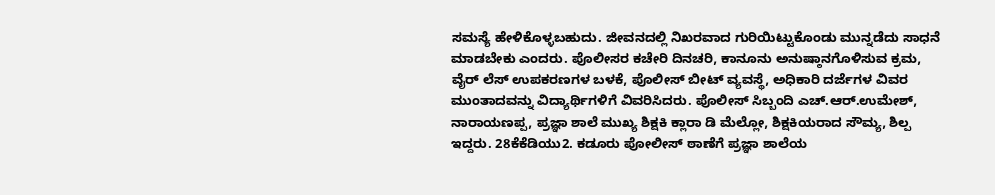ಸಮಸ್ಯೆ ಹೇಳಿಕೊಳ್ಳಬಹುದು. ಜೀವನದಲ್ಲಿ ನಿಖರವಾದ ಗುರಿಯಿಟ್ಟುಕೊಂಡು ಮುನ್ನಡೆದು ಸಾಧನೆ ಮಾಡಬೇಕು ಎಂದರು. ಪೊಲೀಸರ ಕಚೇರಿ ದಿನಚರಿ, ಕಾನೂನು ಅನುಷ್ಠಾನಗೊಳಿಸುವ ಕ್ರಮ, ವೈರ್ ಲೆಸ್ ಉಪಕರಣಗಳ ಬಳಕೆ, ಪೊಲೀಸ್ ಬೀಟ್ ವ್ಯವಸ್ಥೆ, ಅಧಿಕಾರಿ ದರ್ಜೆಗಳ ವಿವರ ಮುಂತಾದವನ್ನು ವಿದ್ಯಾರ್ಥಿಗಳಿಗೆ ವಿವರಿಸಿದರು. ಪೊಲೀಸ್ ಸಿಬ್ಬಂದಿ ಎಚ್.ಆರ್.ಉಮೇಶ್, ನಾರಾಯಣಪ್ಪ, ಪ್ರಜ್ಞಾ ಶಾಲೆ ಮುಖ್ಯ ಶಿಕ್ಷಕಿ ಕ್ಲಾರಾ ಡಿ ಮೆಲ್ಲೋ, ಶಿಕ್ಷಕಿಯರಾದ ಸೌಮ್ಯ, ಶಿಲ್ಪ ಇದ್ದರು. 28ಕೆಕೆಡಿಯು2. ಕಡೂರು ಪೋಲೀಸ್ ಠಾಣೆಗೆ ಪ್ರಜ್ಞಾ ಶಾಲೆಯ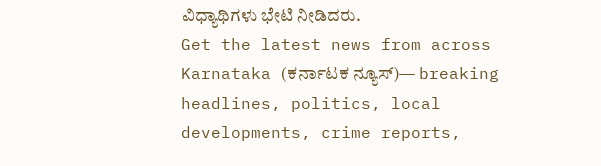ವಿಧ್ಯಾಥಿಗಳು ಭೇಟಿ ನೀಡಿದರು.
Get the latest news from across Karnataka (ಕರ್ನಾಟಕ ನ್ಯೂಸ್)— breaking headlines, politics, local developments, crime reports,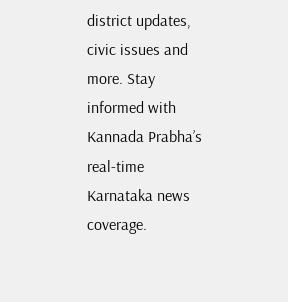district updates, civic issues and more. Stay informed with Kannada Prabha’s real‑time Karnataka news coverage.